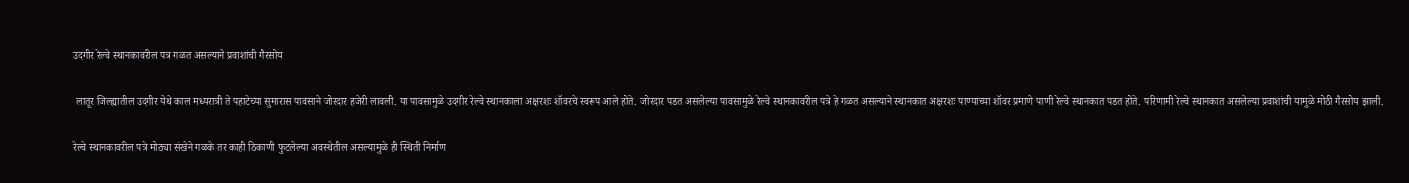उदगीर रेल्वे स्थानकावरील पत्र गळत असल्याने प्रवाशांची गैरसोय

 लातूर जिल्ह्यातील उदगीर येथे काल मध्यरात्री ते पहाटेच्या सुमारास पावसाने जोरदार हजेरी लावली. या पावसामुळे उदगीर रेल्वे स्थानकाला अक्षरशः शॉवरचे स्वरूप आले होते. जोरदार पडत असलेल्या पावसामुळे रेल्वे स्थानकावरील पत्रे हे गळत असल्याने स्थानकात अक्षरशः पाण्याच्या शॉवर प्रमाणे पाणी रेल्वे स्थानकात पडत होते. परिणामी रेल्वे स्थानकात असलेल्या प्रवाशांची यामुळे मोठी गैरसोय झाली.

रेल्वे स्थानकावरील पत्रे मोठ्या संखेने गळके तर काही ठिकाणी फुटलेल्या अवस्थेतील असल्यामुळे ही स्थिती निर्माण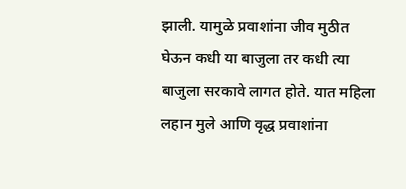झाली. यामुळे प्रवाशांना जीव मुठीत घेऊन कधी या बाजुला तर कधी त्या बाजुला सरकावे लागत होते. यात महिला लहान मुले आणि वृद्ध प्रवाशांना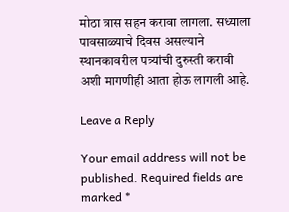मोठा त्रास सहन करावा लागला. सध्याला पावसाळ्याचे दिवस असल्याने स्थानकावरील पत्र्यांची दुरुस्ती करावी अशी मागणीही आता होऊ लागली आहे.

Leave a Reply

Your email address will not be published. Required fields are marked *